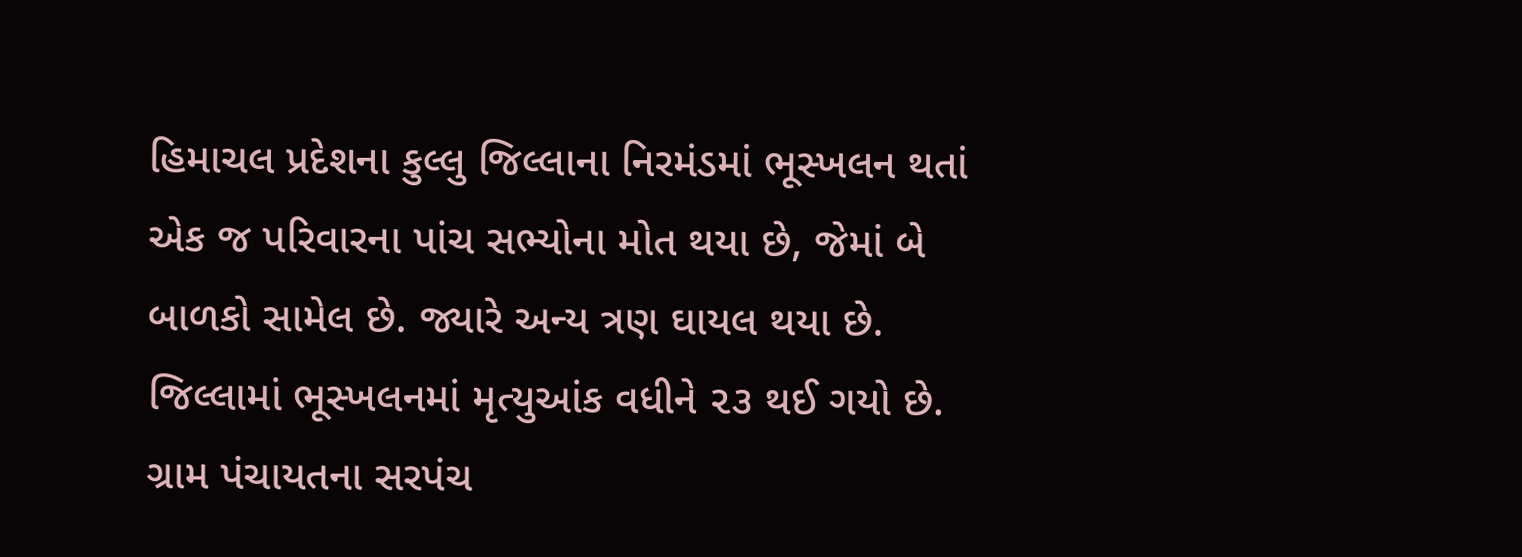હિમાચલ પ્રદેશના કુલ્લુ જિલ્લાના નિરમંડમાં ભૂસ્ખલન થતાં એક જ પરિવારના પાંચ સભ્યોના મોત થયા છે, જેમાં બે બાળકો સામેલ છે. જ્યારે અન્ય ત્રણ ઘાયલ થયા છે. જિલ્લામાં ભૂસ્ખલનમાં મૃત્યુઆંક વધીને ૨૩ થઈ ગયો છે. ગ્રામ પંચાયતના સરપંચ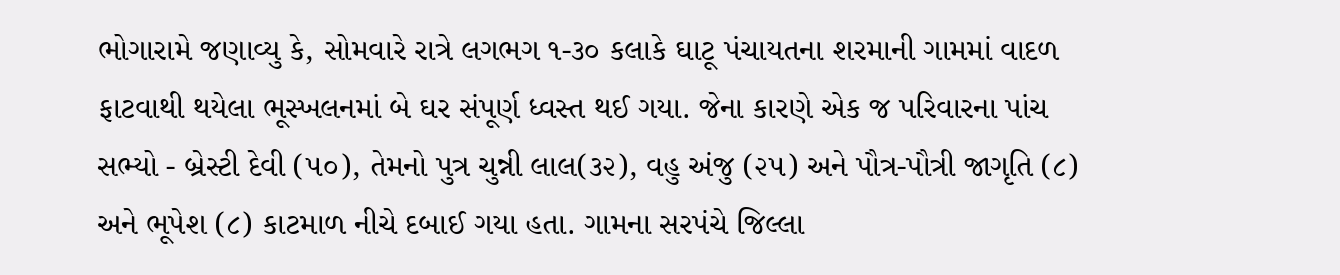ભોગારામે જણાવ્યુ કે, સોમવારે રાત્રે લગભગ ૧-૩૦ કલાકે ઘાટૂ પંચાયતના શરમાની ગામમાં વાદળ ફાટવાથી થયેલા ભૂસ્ખલનમાં બે ઘર સંપૂર્ણ ધ્વસ્ત થઈ ગયા. જેના કારણે એક જ પરિવારના પાંચ સભ્યો - બ્રેસ્ટી દેવી (૫૦), તેમનો પુત્ર ચુન્ની લાલ(૩૨), વહુ અંજુ (૨૫) અને પૌત્ર-પૌત્રી જાગૃતિ (૮) અને ભૂપેશ (૮) કાટમાળ નીચે દબાઈ ગયા હતા. ગામના સરપંચે જિલ્લા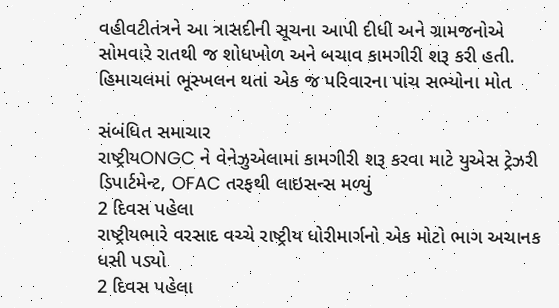વહીવટીતંત્રને આ ત્રાસદીની સૂચના આપી દીધી અને ગ્રામજનોએ સોમવારે રાતથી જ શોધખોળ અને બચાવ કામગીરી શરૂ કરી હતી.
હિમાચલમાં ભૂસ્ખલન થતાં એક જ પરિવારના પાંચ સભ્યોના મોત

સંબંધિત સમાચાર
રાષ્ટ્રીયONGC ને વેનેઝુએલામાં કામગીરી શરૂ કરવા માટે યુએસ ટ્રેઝરી ડિપાર્ટમેન્ટ, OFAC તરફથી લાઇસન્સ મળ્યું
2 દિવસ પહેલા
રાષ્ટ્રીયભારે વરસાદ વચ્ચે રાષ્ટ્રીય ધોરીમાર્ગનો એક મોટો ભાગ અચાનક ધસી પડ્યો
2 દિવસ પહેલા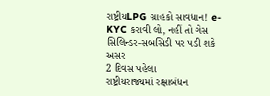રાષ્ટ્રીયLPG ગ્રાહકો સાવધાન! e-KYC કરાવી લો, નહીં તો ગેસ સિલિન્ડર-સબસિડી પર પડી શકે અસર
2 દિવસ પહેલા
રાષ્ટ્રીયરાજ્યમાં રક્ષાબંધન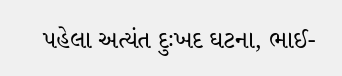પહેલા અત્યંત દુઃખદ ઘટના, ભાઈ-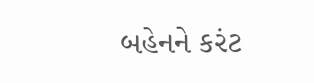બહેનને કરંટ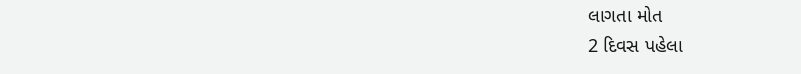લાગતા મોત
2 દિવસ પહેલા